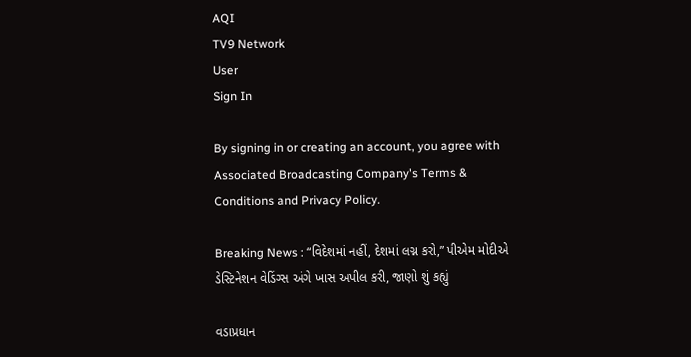AQI
TV9 Network
User
Sign In

By signing in or creating an account, you agree with Associated Broadcasting Company's Terms & Conditions and Privacy Policy.

Breaking News : “વિદેશમાં નહીં, દેશમાં લગ્ન કરો,” પીએમ મોદીએ ડેસ્ટિનેશન વેડિંગ્સ અંગે ખાસ અપીલ કરી, જાણો શું કહ્યું

વડાપ્રધાન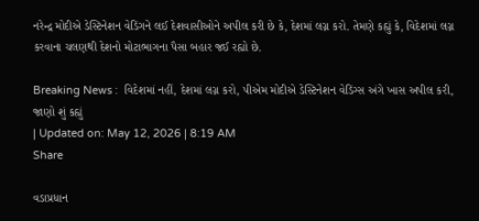નરેન્દ્ર મોદીએ ડેસ્ટિનેશન વેડિંગને લઈ દેશવાસીઓને અપીલ કરી છે કે, દેશમાં લગ્ન કરો. તેમણે કહ્યું કે, વિદેશમાં લગ્ન કરવાના ચલણથી દેશનો મોટાભાગના પૈસા બહાર જઈ રહ્યો છે.

Breaking News :  વિદેશમાં નહીં, દેશમાં લગ્ન કરો, પીએમ મોદીએ ડેસ્ટિનેશન વેડિંગ્સ અંગે ખાસ અપીલ કરી, જાણો શું કહ્યું
| Updated on: May 12, 2026 | 8:19 AM
Share

વડાપ્રધાન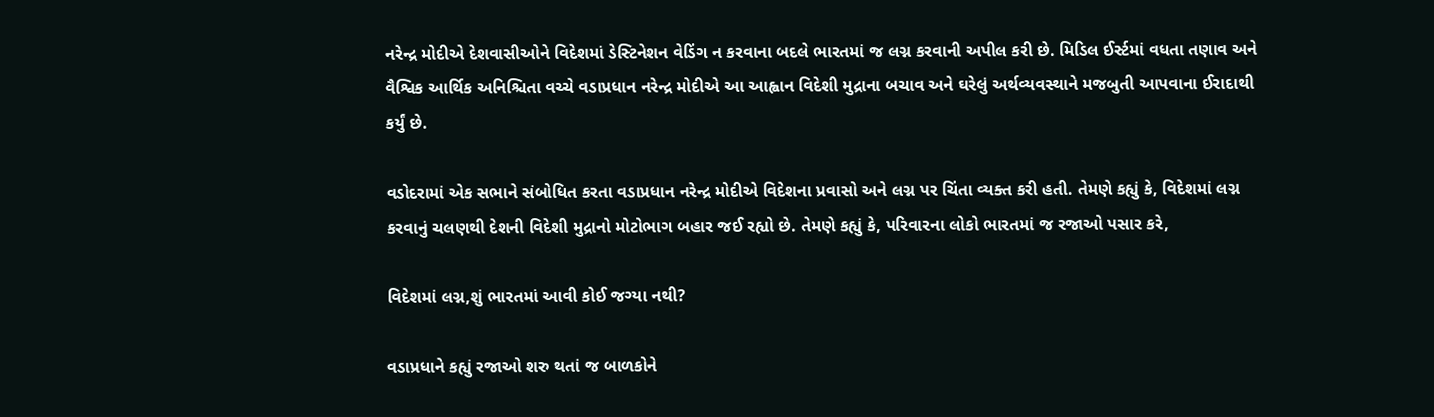નરેન્દ્ર મોદીએ દેશવાસીઓને વિદેશમાં ડેસ્ટિનેશન વેડિંગ ન કરવાના બદલે ભારતમાં જ લગ્ન કરવાની અપીલ કરી છે. મિડિલ ઈર્સ્ટમાં વધતા તણાવ અને વૈશ્વિક આર્થિક અનિશ્ચિતા વચ્ચે વડાપ્રધાન નરેન્દ્ર મોદીએ આ આહ્વાન વિદેશી મુદ્રાના બચાવ અને ઘરેલું અર્થવ્યવસ્થાને મજબુતી આપવાના ઈરાદાથી કર્યું છે.

વડોદરામાં એક સભાને સંબોધિત કરતા વડાપ્રધાન નરેન્દ્ર મોદીએ વિદેશના પ્રવાસો અને લગ્ન પર ચિંતા વ્યક્ત કરી હતી. તેમણે કહ્યું કે, વિદેશમાં લગ્ન કરવાનું ચલણથી દેશની વિદેશી મુદ્રાનો મોટોભાગ બહાર જઈ રહ્યો છે. તેમણે કહ્યું કે, પરિવારના લોકો ભારતમાં જ રજાઓ પસાર કરે,

વિદેશમાં લગ્ન,શું ભારતમાં આવી કોઈ જગ્યા નથી?

વડાપ્રધાને કહ્યું રજાઓ શરુ થતાં જ બાળકોને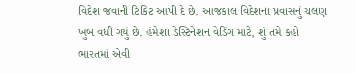વિદેશ જવાની ટિકિટ આપી દે છે. આજકાલ વિદેશના પ્રવાસનું ચલણ ખુબ વધી ગયું છે. હંમેશા ડેસ્ટિનેશન વેડિંગ માટે, શું તમે કહો ભારતમાં એવી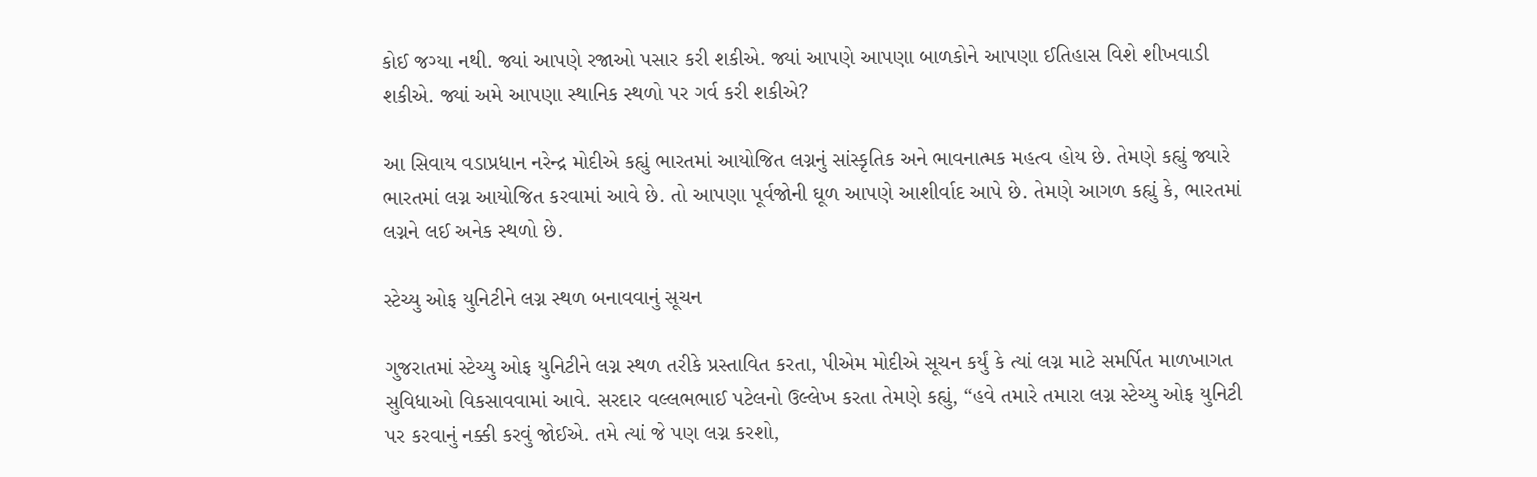કોઈ જગ્યા નથી. જ્યાં આપણે રજાઓ પસાર કરી શકીએ. જ્યાં આપણે આપણા બાળકોને આપણા ઈતિહાસ વિશે શીખવાડી શકીએ. જ્યાં અમે આપણા સ્થાનિક સ્થળો પર ગર્વ કરી શકીએ?

આ સિવાય વડાપ્રધાન નરેન્દ્ર મોદીએ કહ્યું ભારતમાં આયોજિત લગ્નનું સાંસ્કૃતિક અને ભાવનાત્મક મહત્વ હોય છે. તેમણે કહ્યું જ્યારે ભારતમાં લગ્ન આયોજિત કરવામાં આવે છે. તો આપણા પૂર્વજોની ઘૂળ આપણે આશીર્વાદ આપે છે. તેમણે આગળ કહ્યું કે, ભારતમાં લગ્નને લઈ અનેક સ્થળો છે.

સ્ટેચ્યુ ઓફ યુનિટીને લગ્ન સ્થળ બનાવવાનું સૂચન

ગુજરાતમાં સ્ટેચ્યુ ઓફ યુનિટીને લગ્ન સ્થળ તરીકે પ્રસ્તાવિત કરતા, પીએમ મોદીએ સૂચન કર્યું કે ત્યાં લગ્ન માટે સમર્પિત માળખાગત સુવિધાઓ વિકસાવવામાં આવે. સરદાર વલ્લભભાઈ પટેલનો ઉલ્લેખ કરતા તેમણે કહ્યું, “હવે તમારે તમારા લગ્ન સ્ટેચ્યુ ઓફ યુનિટી પર કરવાનું નક્કી કરવું જોઈએ. તમે ત્યાં જે પણ લગ્ન કરશો,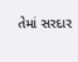તેમાં સરદાર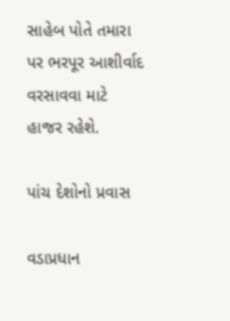સાહેબ પોતે તમારા પર ભરપૂર આશીર્વાદ વરસાવવા માટે હાજર રહેશે.

પાંચ દેશોનો પ્રવાસ

વડાપ્રધાન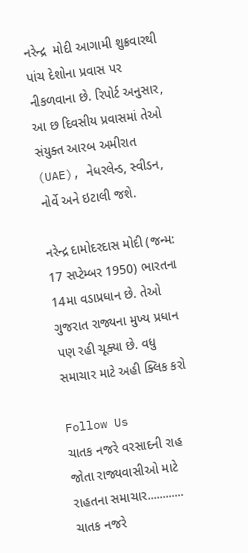નરેન્દ્ર  મોદી આગામી શુક્રવારથી પાંચ દેશોના પ્રવાસ પર નીકળવાના છે. રિપોર્ટ અનુસાર, આ છ દિવસીય પ્રવાસમાં તેઓ સંયુક્ત આરબ અમીરાત (UAE), નેધરલેન્ડ, સ્વીડન, નોર્વે અને ઇટાલી જશે.

નરેન્દ્ર દામોદરદાસ મોદી (જન્મ: 17 સપ્ટેમ્બર 1950) ભારતના 14મા વડાપ્રધાન છે. તેઓ ગુજરાત રાજ્યના મુખ્ય પ્રધાન પણ રહી ચૂક્યા છે. વધુ સમાચાર માટે અહી ક્લિક કરો

Follow Us
ચાતક નજરે વરસાદની રાહ જોતા રાજ્યવાસીઓ માટે રાહતના સમાચાર............
ચાતક નજરે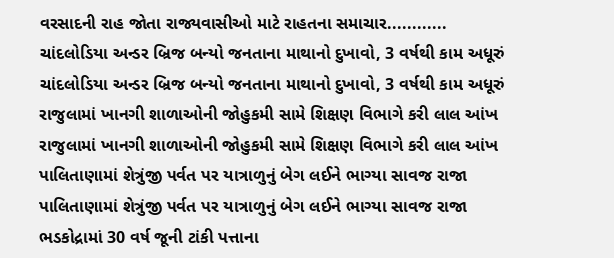વરસાદની રાહ જોતા રાજ્યવાસીઓ માટે રાહતના સમાચાર............
ચાંદલોડિયા અન્ડર બ્રિજ બન્યો જનતાના માથાનો દુખાવો, 3 વર્ષથી કામ અધૂરું
ચાંદલોડિયા અન્ડર બ્રિજ બન્યો જનતાના માથાનો દુખાવો, 3 વર્ષથી કામ અધૂરું
રાજુલામાં ખાનગી શાળાઓની જોહુકમી સામે શિક્ષણ વિભાગે કરી લાલ આંખ
રાજુલામાં ખાનગી શાળાઓની જોહુકમી સામે શિક્ષણ વિભાગે કરી લાલ આંખ
પાલિતાણામાં શેત્રુંજી પર્વત પર યાત્રાળુનું બેગ લઈને ભાગ્યા સાવજ રાજા
પાલિતાણામાં શેત્રુંજી પર્વત પર યાત્રાળુનું બેગ લઈને ભાગ્યા સાવજ રાજા
ભડકોદ્રામાં 30 વર્ષ જૂની ટાંકી પત્તાના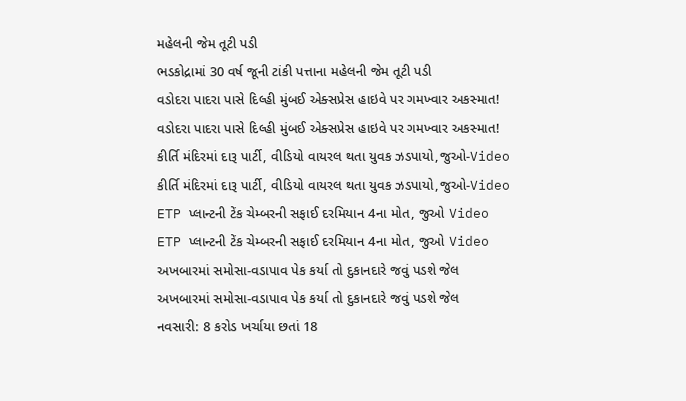મહેલની જેમ તૂટી પડી
ભડકોદ્રામાં 30 વર્ષ જૂની ટાંકી પત્તાના મહેલની જેમ તૂટી પડી
વડોદરા પાદરા પાસે દિલ્હી મુંબઈ એક્સપ્રેસ હાઇવે પર ગમખ્વાર અકસ્માત!
વડોદરા પાદરા પાસે દિલ્હી મુંબઈ એક્સપ્રેસ હાઇવે પર ગમખ્વાર અકસ્માત!
કીર્તિ મંદિરમાં દારૂ પાર્ટી, વીડિયો વાયરલ થતા યુવક ઝડપાયો,જુઓ-Video
કીર્તિ મંદિરમાં દારૂ પાર્ટી, વીડિયો વાયરલ થતા યુવક ઝડપાયો,જુઓ-Video
ETP પ્લાન્ટની ટેંક ચેમ્બરની સફાઈ દરમિયાન 4ના મોત, જુઓ Video
ETP પ્લાન્ટની ટેંક ચેમ્બરની સફાઈ દરમિયાન 4ના મોત, જુઓ Video
અખબારમાં સમોસા-વડાપાવ પેક કર્યા તો દુકાનદારે જવું પડશે જેલ
અખબારમાં સમોસા-વડાપાવ પેક કર્યા તો દુકાનદારે જવું પડશે જેલ
નવસારી: 8 કરોડ ખર્ચાયા છતાં 18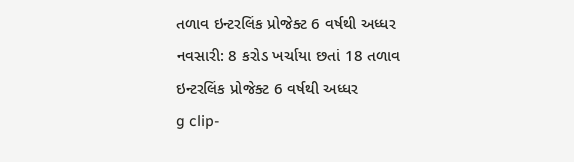તળાવ ઇન્ટરલિંક પ્રોજેક્ટ 6 વર્ષથી અધ્ધર
નવસારી: 8 કરોડ ખર્ચાયા છતાં 18 તળાવ ઇન્ટરલિંક પ્રોજેક્ટ 6 વર્ષથી અધ્ધર
g clip-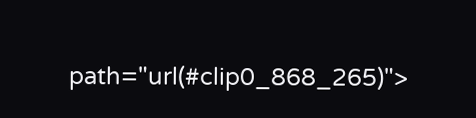path="url(#clip0_868_265)">